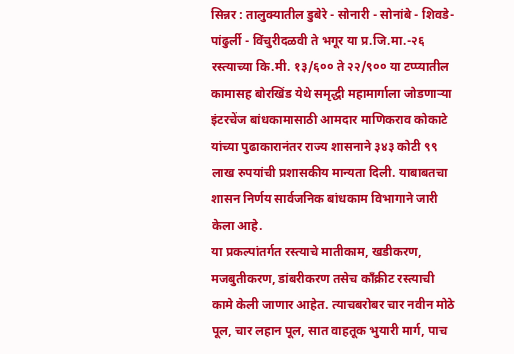सिन्नर : तालुक्यातील डुबेरे - सोनारी - सोनांबे - शिवडे-पांढुर्ली - विंचुरीदळवी ते भगूर या प्र.जि.मा.-२६ रस्त्याच्या कि.मी. १३/६०० ते २२/९०० या टप्प्यातील कामासह बोरखिंड येथे समृद्धी महामार्गाला जोडणाऱ्या इंटरचेंज बांधकामासाठी आमदार माणिकराव कोकाटे यांच्या पुढाकारानंतर राज्य शासनाने ३४३ कोटी ९९ लाख रुपयांची प्रशासकीय मान्यता दिली. याबाबतचा शासन निर्णय सार्वजनिक बांधकाम विभागाने जारी केला आहे.
या प्रकल्पांतर्गत रस्त्याचे मातीकाम, खडीकरण, मजबुतीकरण, डांबरीकरण तसेच काँक्रीट रस्त्याची कामे केली जाणार आहेत. त्याचबरोबर चार नवीन मोठे पूल, चार लहान पूल, सात वाहतूक भुयारी मार्ग, पाच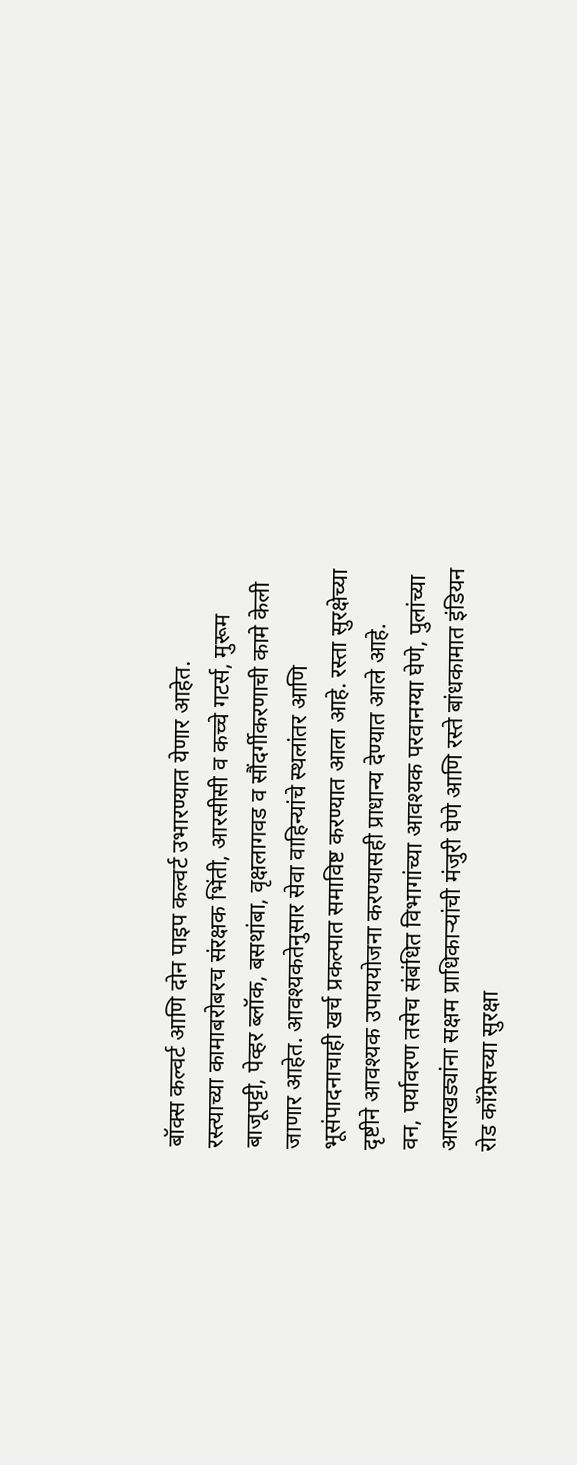बॉक्स कल्वर्ट आणि दोन पाइप कल्वर्ट उभारण्यात येणार आहेत.
रस्त्याच्या कामाबरोबरच संरक्षक भिंती, आरसीसी व कच्चे गटर्स, मुरूम बाजूपट्टी, पेव्हर ब्लॉक, बसथांबा, वृक्षलागवड व सौंदर्गीकरणाची कामे केली जाणार आहेत. आवश्यकतेनुसार सेवा वाहिन्यांचे स्थलांतर आणि भूसंपादनाचाही खर्च प्रकल्पात समाविष्ट करण्यात आला आहे. रस्ता सुरक्षेच्या दृष्टीने आवश्यक उपाययोजना करण्यासही प्राधान्य देण्यात आले आहे.
वन, पर्यावरण तसेच संबंधित विभागांच्या आवश्यक परवानग्या घेणे, पुलांच्या आराखड्यांना सक्षम प्राधिकाऱ्यांची मंजुरी घेणे आणि रस्ते बांधकामात इंडियन रोड काँग्रेसच्या सुरक्षा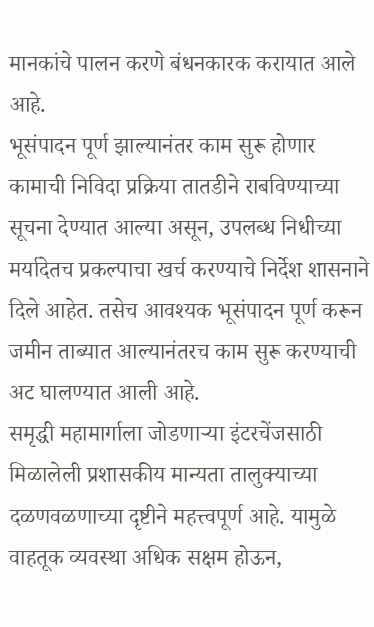मानकांचे पालन करणे बंधनकारक करायात आले आहे.
भूसंपादन पूर्ण झाल्यानंतर काम सुरू होणार
कामाची निविदा प्रक्रिया तातडीने राबविण्याच्या सूचना देण्यात आल्या असून, उपलब्ध निधीच्या मर्यादेतच प्रकल्पाचा खर्च करण्याचे निर्देश शासनाने दिले आहेत. तसेच आवश्यक भूसंपादन पूर्ण करून जमीन ताब्यात आल्यानंतरच काम सुरू करण्याची अट घालण्यात आली आहे.
समृद्धी महामार्गाला जोडणाऱ्या इंटरचेंजसाठी मिळालेली प्रशासकीय मान्यता तालुक्याच्या दळणवळणाच्या दृष्टीने महत्त्वपूर्ण आहे. यामुळे वाहतूक व्यवस्था अधिक सक्षम होऊन,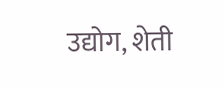उद्योग, शेती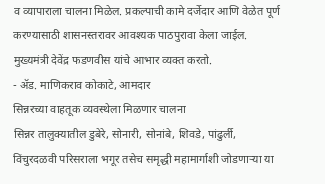व व्यापाराला चालना मिळेल. प्रकल्पाची कामे दर्जेदार आणि वेळेत पूर्ण करण्यासाठी शासनस्तरावर आवश्यक पाठपुरावा केला जाईल. मुख्यमंत्री देवेंद्र फडणवीस यांचे आभार व्यक्त करतो.
- ॲड. माणिकराव कोकाटे, आमदार
सिन्नरच्या वाहतूक व्यवस्थेला मिळणार चालना
सिन्नर तालुक्यातील डुबेरे, सोनारी, सोनांबे, शिवडे, पांढुर्ली, विंचुरदळवी परिसराला भगूर तसेच समृद्धी महामार्गाशी जोडणाऱ्या या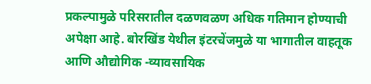प्रकल्पामुळे परिसरातील दळणवळण अधिक गतिमान होण्याची अपेक्षा आहे. बोरखिंड येथील इंटरचेंजमुळे या भागातील वाहतूक आणि औद्योगिक -व्यावसायिक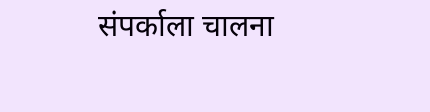संपर्काला चालना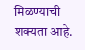मिळण्याची शक्यता आहे.